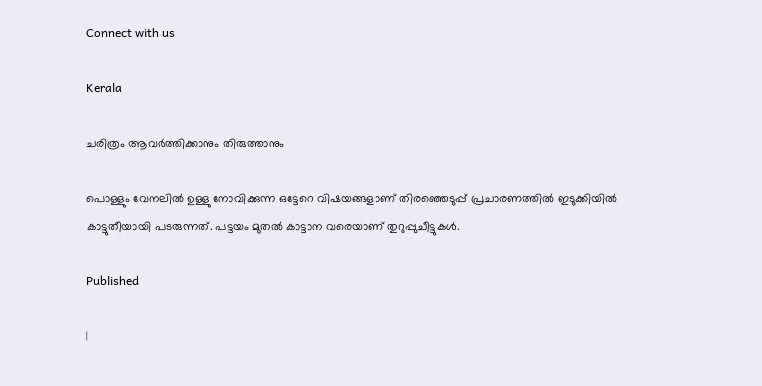Connect with us

Kerala

ചരിത്രം ആവര്‍ത്തിക്കാനും തിരുത്താനും

പൊള്ളും വേനലില്‍ ഉള്ളു നോവിക്കുന്ന ഒട്ടേറെ വിഷയങ്ങളാണ് തിരഞ്ഞെടുപ്പ് പ്രചാരണത്തില്‍ ഇടുക്കിയില്‍ കാട്ടുതീയായി പടരുന്നത്. പട്ടയം മുതല്‍ കാട്ടാന വരെയാണ് തുറുപ്പുചീട്ടുകള്‍.

Published

|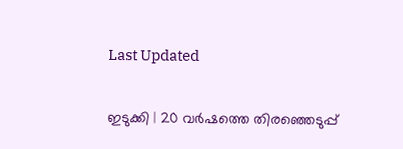Last Updated

ഇടുക്കി | 20 വര്‍ഷത്തെ തിരഞ്ഞെടുപ്പ്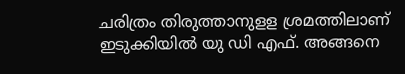ചരിത്രം തിരുത്താനുളള ശ്രമത്തിലാണ് ഇടുക്കിയില്‍ യു ഡി എഫ്. അങ്ങനെ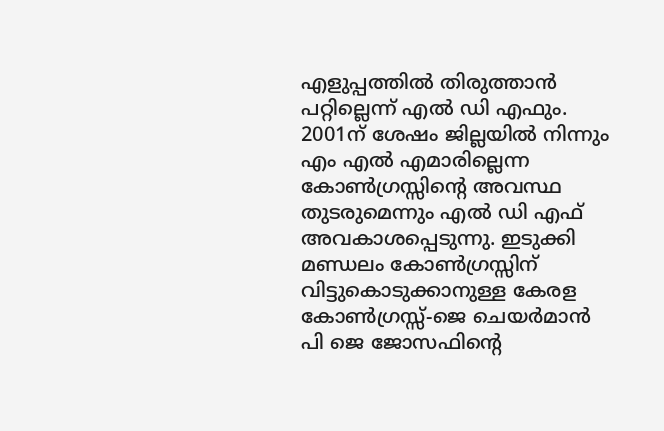എളുപ്പത്തില്‍ തിരുത്താന്‍ പറ്റില്ലെന്ന് എല്‍ ഡി എഫും. 2001ന് ശേഷം ജില്ലയില്‍ നിന്നും എം എല്‍ എമാരില്ലെന്ന കോണ്‍ഗ്രസ്സിന്റെ അവസ്ഥ തുടരുമെന്നും എല്‍ ഡി എഫ് അവകാശപ്പെടുന്നു. ഇടുക്കി മണ്ഡലം കോണ്‍ഗ്രസ്സിന് വിട്ടുകൊടുക്കാനുള്ള കേരള കോണ്‍ഗ്രസ്സ്-ജെ ചെയര്‍മാന്‍ പി ജെ ജോസഫിന്റെ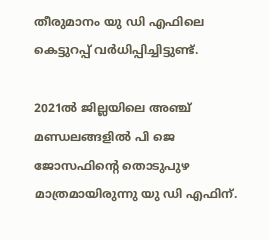തീരുമാനം യു ഡി എഫിലെ കെട്ടുറപ്പ് വര്‍ധിപ്പിച്ചിട്ടുണ്ട്.

2021ല്‍ ജില്ലയിലെ അഞ്ച് മണ്ഡലങ്ങളില്‍ പി ജെ ജോസഫിന്റെ തൊടുപുഴ മാത്രമായിരുന്നു യു ഡി എഫിന്.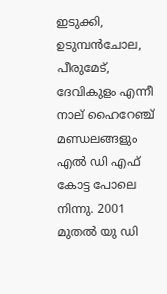ഇടുക്കി, ഉടുമ്പന്‍ചോല, പീരുമേട്, ദേവികുളം എന്നീ നാല് ഹൈറേഞ്ച് മണ്ഡലങ്ങളും എല്‍ ഡി എഫ് കോട്ട പോലെ നിന്നു. 2001 മുതല്‍ യു ഡി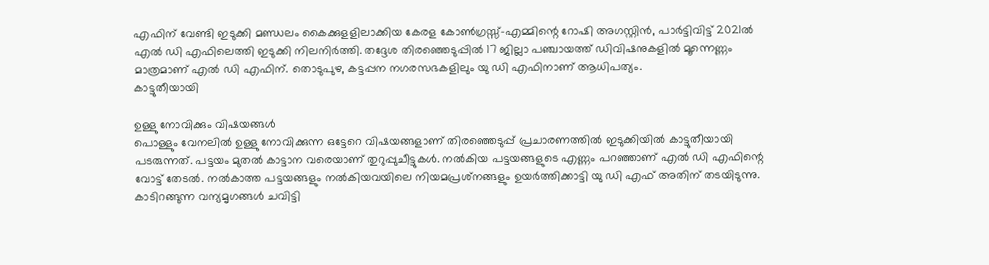എഫിന് വേണ്ടി ഇടുക്കി മണ്ഡലം കൈക്കുളളിലാക്കിയ കേരള കോണ്‍ഗ്രസ്സ്-എമ്മിന്റെ റോഷി അഗസ്റ്റിന്‍, പാര്‍ട്ടിവിട്ട് 2021ല്‍ എല്‍ ഡി എഫിലെത്തി ഇടുക്കി നിലനിര്‍ത്തി. തദ്ദേശ തിരഞ്ഞെടുപ്പില്‍ 17 ജില്ലാ പഞ്ചായത്ത് ഡിവിഷനുകളില്‍ മൂന്നെണ്ണം മാത്രമാണ് എല്‍ ഡി എഫിന്. തൊടുപുഴ, കട്ടപ്പന നഗരസഭകളിലും യു ഡി എഫിനാണ് ആധിപത്യം.
കാട്ടുതീയായി

ഉള്ളു നോവിക്കും വിഷയങ്ങള്‍
പൊള്ളും വേനലില്‍ ഉള്ളു നോവിക്കുന്ന ഒട്ടേറെ വിഷയങ്ങളാണ് തിരഞ്ഞെടുപ്പ് പ്രചാരണത്തില്‍ ഇടുക്കിയില്‍ കാട്ടുതീയായി പടരുന്നത്. പട്ടയം മുതല്‍ കാട്ടാന വരെയാണ് തുറുപ്പുചീട്ടുകള്‍. നല്‍കിയ പട്ടയങ്ങളുടെ എണ്ണം പറഞ്ഞാണ് എല്‍ ഡി എഫിന്റെ വോട്ട് തേടല്‍. നല്‍കാത്ത പട്ടയങ്ങളും നല്‍കിയവയിലെ നിയമപ്രശ്‌നങ്ങളും ഉയര്‍ത്തിക്കാട്ടി യു ഡി എഫ് അതിന് തടയിടുന്നു. കാടിറങ്ങുന്ന വന്യമൃഗങ്ങള്‍ ചവിട്ടി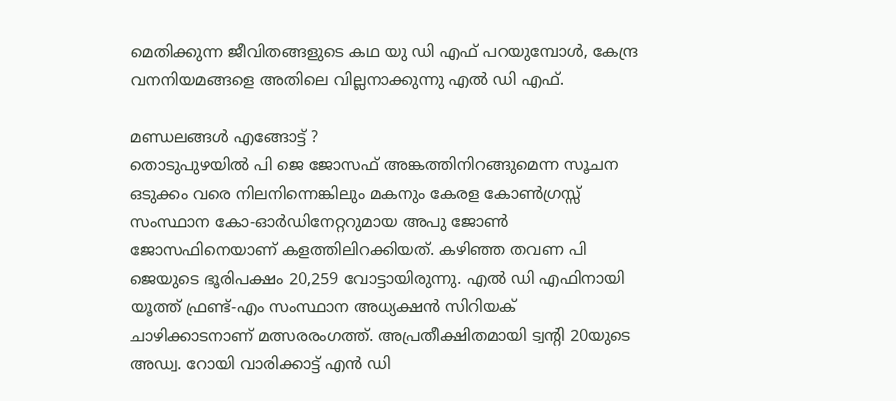മെതിക്കുന്ന ജീവിതങ്ങളുടെ കഥ യു ഡി എഫ് പറയുമ്പോള്‍, കേന്ദ്ര വനനിയമങ്ങളെ അതിലെ വില്ലനാക്കുന്നു എല്‍ ഡി എഫ്.

മണ്ഡലങ്ങള്‍ എങ്ങോട്ട് ?
തൊടുപുഴയില്‍ പി ജെ ജോസഫ് അങ്കത്തിനിറങ്ങുമെന്ന സൂചന ഒടുക്കം വരെ നിലനിന്നെങ്കിലും മകനും കേരള കോണ്‍ഗ്രസ്സ് സംസ്ഥാന കോ-ഓര്‍ഡിനേറ്ററുമായ അപു ജോണ്‍ ജോസഫിനെയാണ് കളത്തിലിറക്കിയത്. കഴിഞ്ഞ തവണ പി ജെയുടെ ഭൂരിപക്ഷം 20,259 വോട്ടായിരുന്നു. എല്‍ ഡി എഫിനായി യൂത്ത് ഫ്രണ്ട്-എം സംസ്ഥാന അധ്യക്ഷന്‍ സിറിയക് ചാഴിക്കാടനാണ് മത്സരരംഗത്ത്. അപ്രതീക്ഷിതമായി ട്വന്റി 20യുടെ അഡ്വ. റോയി വാരിക്കാട്ട് എന്‍ ഡി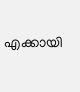എക്കായി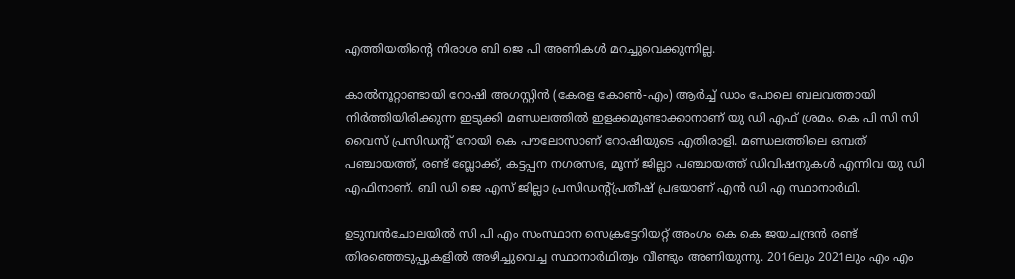എത്തിയതിന്റെ നിരാശ ബി ജെ പി അണികള്‍ മറച്ചുവെക്കുന്നില്ല.

കാല്‍നൂറ്റാണ്ടായി റോഷി അഗസ്റ്റിന്‍ (കേരള കോണ്‍-എം) ആര്‍ച്ച് ഡാം പോലെ ബലവത്തായി നിര്‍ത്തിയിരിക്കുന്ന ഇടുക്കി മണ്ഡലത്തില്‍ ഇളക്കമുണ്ടാക്കാനാണ് യു ഡി എഫ് ശ്രമം. കെ പി സി സി വൈസ് പ്രസിഡന്റ് റോയി കെ പൗലോസാണ് റോഷിയുടെ എതിരാളി. മണ്ഡലത്തിലെ ഒമ്പത് പഞ്ചായത്ത്, രണ്ട് ബ്ലോക്ക്, കട്ടപ്പന നഗരസഭ, മൂന്ന് ജില്ലാ പഞ്ചായത്ത് ഡിവിഷനുകള്‍ എന്നിവ യു ഡി എഫിനാണ്. ബി ഡി ജെ എസ് ജില്ലാ പ്രസിഡന്റ്പ്രതീഷ് പ്രഭയാണ് എന്‍ ഡി എ സ്ഥാനാര്‍ഥി.

ഉടുമ്പന്‍ചോലയില്‍ സി പി എം സംസ്ഥാന സെക്രട്ടേറിയറ്റ് അംഗം കെ കെ ജയചന്ദ്രന്‍ രണ്ട് തിരഞ്ഞെടുപ്പുകളില്‍ അഴിച്ചുവെച്ച സ്ഥാനാര്‍ഥിത്വം വീണ്ടും അണിയുന്നു. 2016ലും 2021ലും എം എം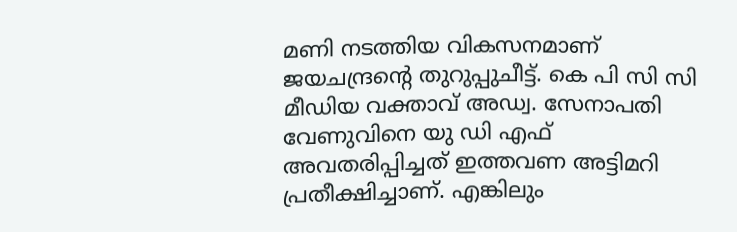മണി നടത്തിയ വികസനമാണ് ജയചന്ദ്രന്റെ തുറുപ്പുചീട്ട്. കെ പി സി സി മീഡിയ വക്താവ് അഡ്വ. സേനാപതി വേണുവിനെ യു ഡി എഫ് അവതരിപ്പിച്ചത് ഇത്തവണ അട്ടിമറി പ്രതീക്ഷിച്ചാണ്. എങ്കിലും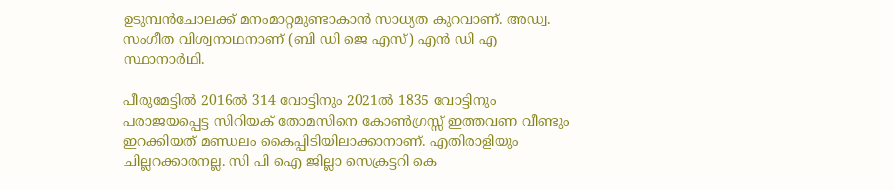ഉടുമ്പന്‍ചോലക്ക് മനംമാറ്റമുണ്ടാകാന്‍ സാധ്യത കുറവാണ്. അഡ്വ. സംഗീത വിശ്വനാഥനാണ് (ബി ഡി ജെ എസ്) എന്‍ ഡി എ സ്ഥാനാര്‍ഥി.

പീരുമേട്ടില്‍ 2016ല്‍ 314 വോട്ടിനും 2021ല്‍ 1835 വോട്ടിനും പരാജയപ്പെട്ട സിറിയക് തോമസിനെ കോണ്‍ഗ്രസ്സ് ഇത്തവണ വീണ്ടും ഇറക്കിയത് മണ്ഡലം കൈപ്പിടിയിലാക്കാനാണ്. എതിരാളിയും ചില്ലറക്കാരനല്ല. സി പി ഐ ജില്ലാ സെക്രട്ടറി കെ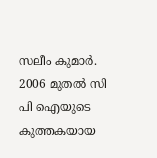സലീം കുമാര്‍. 2006 മുതല്‍ സി പി ഐയുടെ കുത്തകയായ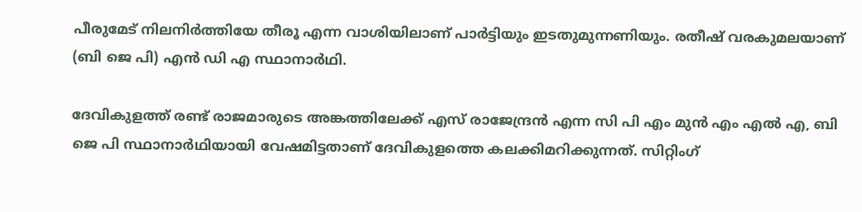പീരുമേട് നിലനിര്‍ത്തിയേ തീരൂ എന്ന വാശിയിലാണ് പാര്‍ട്ടിയും ഇടതുമുന്നണിയും. രതീഷ് വരകുമലയാണ് (ബി ജെ പി) എന്‍ ഡി എ സ്ഥാനാര്‍ഥി.

ദേവികുളത്ത് രണ്ട് രാജമാരുടെ അങ്കത്തിലേക്ക് എസ് രാജേന്ദ്രന്‍ എന്ന സി പി എം മുന്‍ എം എല്‍ എ, ബി ജെ പി സ്ഥാനാര്‍ഥിയായി വേഷമിട്ടതാണ് ദേവികുളത്തെ കലക്കിമറിക്കുന്നത്. സിറ്റിംഗ്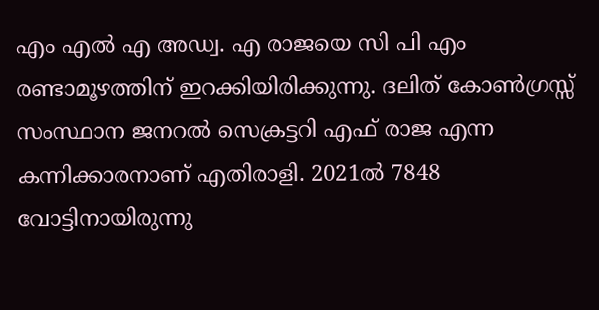എം എല്‍ എ അഡ്വ. എ രാജയെ സി പി എം രണ്ടാമൂഴത്തിന് ഇറക്കിയിരിക്കുന്നു. ദലിത് കോണ്‍ഗ്രസ്സ് സംസ്ഥാന ജനറല്‍ സെക്രട്ടറി എഫ് രാജ എന്ന കന്നിക്കാരനാണ് എതിരാളി. 2021ല്‍ 7848 വോട്ടിനായിരുന്നു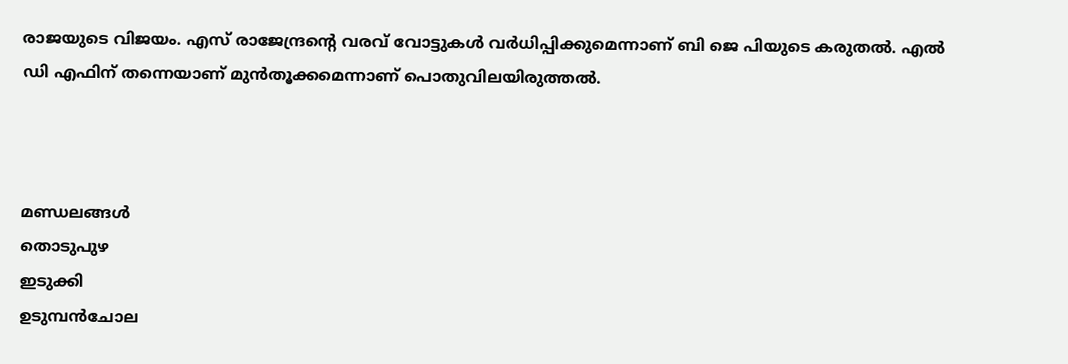രാജയുടെ വിജയം. എസ് രാജേന്ദ്രന്റെ വരവ് വോട്ടുകള്‍ വര്‍ധിപ്പിക്കുമെന്നാണ് ബി ജെ പിയുടെ കരുതല്‍. എല്‍ ഡി എഫിന് തന്നെയാണ് മുന്‍തൂക്കമെന്നാണ് പൊതുവിലയിരുത്തല്‍.



മണ്ഡലങ്ങള്‍
തൊടുപുഴ
ഇടുക്കി
ഉടുമ്പന്‍ചോല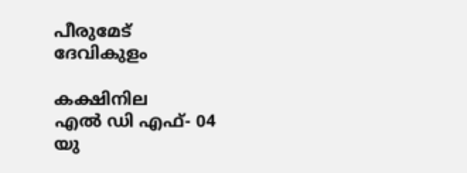പീരുമേട്
ദേവികുളം

കക്ഷിനില
എല്‍ ഡി എഫ്- 04
യു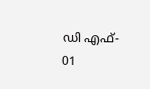ഡി എഫ്- 01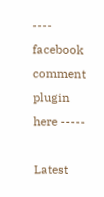---- facebook comment plugin here -----

Latest